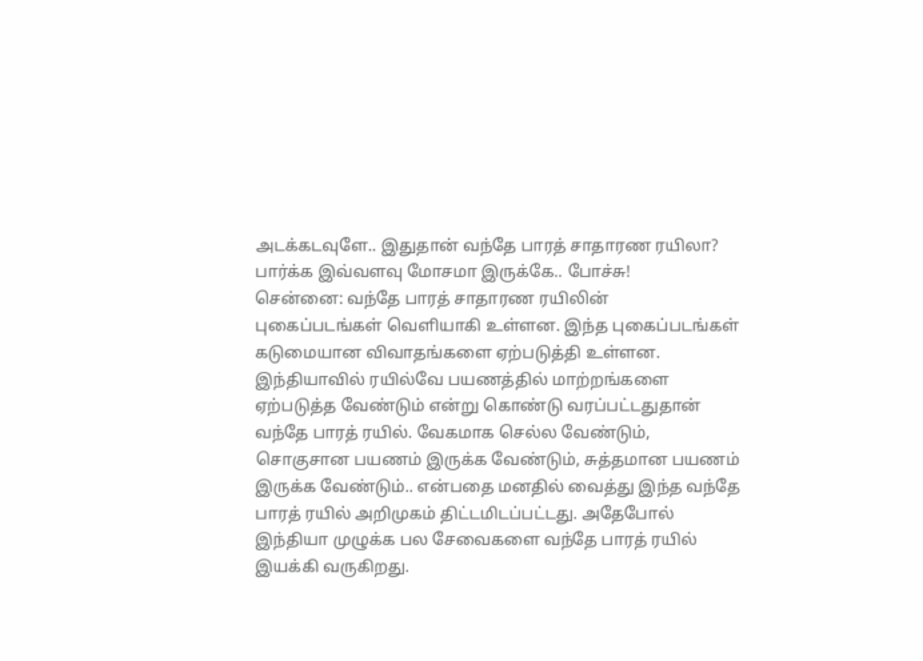அடக்கடவுளே.. இதுதான் வந்தே பாரத் சாதாரண ரயிலா? பார்க்க இவ்வளவு மோசமா இருக்கே.. போச்சு!
சென்னை: வந்தே பாரத் சாதாரண ரயிலின் புகைப்படங்கள் வெளியாகி உள்ளன. இந்த புகைப்படங்கள் கடுமையான விவாதங்களை ஏற்படுத்தி உள்ளன.
இந்தியாவில் ரயில்வே பயணத்தில் மாற்றங்களை ஏற்படுத்த வேண்டும் என்று கொண்டு வரப்பட்டதுதான் வந்தே பாரத் ரயில். வேகமாக செல்ல வேண்டும், சொகுசான பயணம் இருக்க வேண்டும், சுத்தமான பயணம் இருக்க வேண்டும்.. என்பதை மனதில் வைத்து இந்த வந்தே பாரத் ரயில் அறிமுகம் திட்டமிடப்பட்டது. அதேபோல் இந்தியா முழுக்க பல சேவைகளை வந்தே பாரத் ரயில் இயக்கி வருகிறது.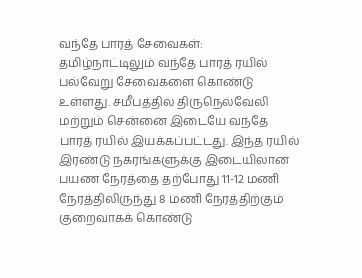வந்தே பாரத் சேவைகள்: தமிழ்நாட்டிலும் வந்தே பாரத் ரயில் பல்வேறு சேவைகளை கொண்டு உள்ளது. சமீபத்தில் திருநெல்வேலி மற்றும் சென்னை இடையே வந்தே பாரத் ரயில் இயக்கப்பட்டது. இந்த ரயில் இரண்டு நகரங்களுக்கு இடையிலான பயண நேரத்தை தற்போது 11-12 மணி நேரத்திலிருந்து 8 மணி நேரத்திற்கும் குறைவாகக் கொண்டு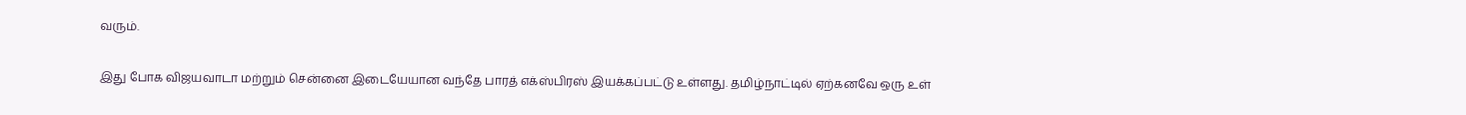வரும்.

இது போக விஜயவாடா மற்றும் சென்னை இடையேயான வந்தே பாரத் எக்ஸ்பிரஸ் இயக்கப்பட்டு உள்ளது. தமிழ்நாட்டில் ஏற்கனவே ஒரு உள்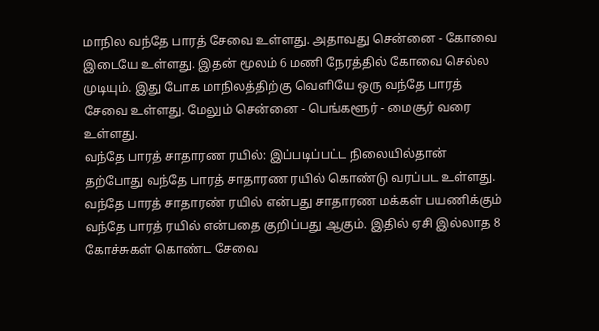மாநில வந்தே பாரத் சேவை உள்ளது. அதாவது சென்னை - கோவை இடையே உள்ளது. இதன் மூலம் 6 மணி நேரத்தில் கோவை செல்ல முடியும். இது போக மாநிலத்திற்கு வெளியே ஒரு வந்தே பாரத் சேவை உள்ளது. மேலும் சென்னை - பெங்களூர் - மைசூர் வரை உள்ளது.
வந்தே பாரத் சாதாரண ரயில்: இப்படிப்பட்ட நிலையில்தான் தற்போது வந்தே பாரத் சாதாரண ரயில் கொண்டு வரப்பட உள்ளது. வந்தே பாரத் சாதாரண் ரயில் என்பது சாதாரண மக்கள் பயணிக்கும் வந்தே பாரத் ரயில் என்பதை குறிப்பது ஆகும். இதில் ஏசி இல்லாத 8 கோச்சுகள் கொண்ட சேவை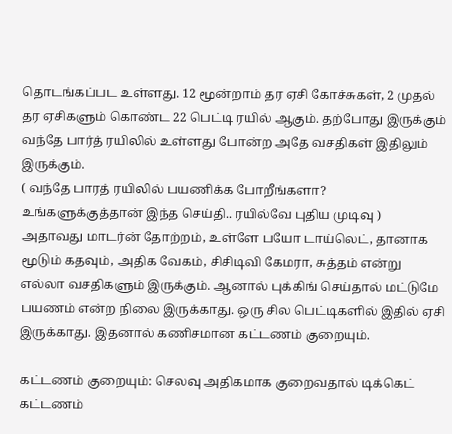தொடங்கப்பட உள்ளது. 12 மூன்றாம் தர ஏசி கோச்சுகள், 2 முதல் தர ஏசிகளும் கொண்ட 22 பெட்டி ரயில் ஆகும். தற்போது இருக்கும் வந்தே பார்த் ரயிலில் உள்ளது போன்ற அதே வசதிகள் இதிலும் இருக்கும்.
( வந்தே பாரத் ரயிலில் பயணிக்க போறீங்களா? உங்களுக்குத்தான் இந்த செய்தி.. ரயில்வே புதிய முடிவு )
அதாவது மாடர்ன் தோற்றம், உள்ளே பயோ டாய்லெட், தானாக மூடும் கதவும், அதிக வேகம், சிசிடிவி கேமரா, சுத்தம் என்று எல்லா வசதிகளும் இருக்கும். ஆனால் புக்கிங் செய்தால் மட்டுமே பயணம் என்ற நிலை இருக்காது. ஒரு சில பெட்டிகளில் இதில் ஏசி இருக்காது. இதனால் கணிசமான கட்டணம் குறையும்.

கட்டணம் குறையும்: செலவு அதிகமாக குறைவதால் டிக்கெட் கட்டணம்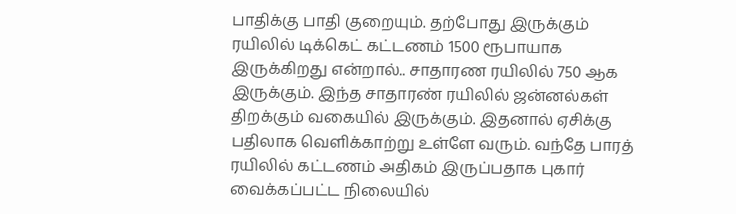பாதிக்கு பாதி குறையும். தற்போது இருக்கும் ரயிலில் டிக்கெட் கட்டணம் 1500 ரூபாயாக இருக்கிறது என்றால்.. சாதாரண ரயிலில் 750 ஆக இருக்கும். இந்த சாதாரண் ரயிலில் ஜன்னல்கள் திறக்கும் வகையில் இருக்கும். இதனால் ஏசிக்கு பதிலாக வெளிக்காற்று உள்ளே வரும். வந்தே பாரத் ரயிலில் கட்டணம் அதிகம் இருப்பதாக புகார் வைக்கப்பட்ட நிலையில்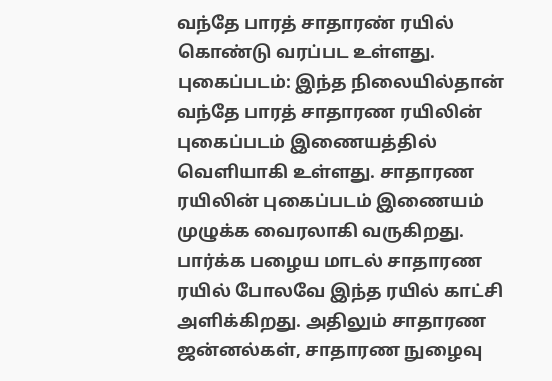வந்தே பாரத் சாதாரண் ரயில் கொண்டு வரப்பட உள்ளது.
புகைப்படம்: இந்த நிலையில்தான் வந்தே பாரத் சாதாரண ரயிலின் புகைப்படம் இணையத்தில் வெளியாகி உள்ளது. சாதாரண ரயிலின் புகைப்படம் இணையம் முழுக்க வைரலாகி வருகிறது. பார்க்க பழைய மாடல் சாதாரண ரயில் போலவே இந்த ரயில் காட்சி அளிக்கிறது. அதிலும் சாதாரண ஜன்னல்கள், சாதாரண நுழைவு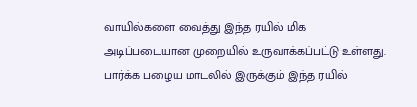வாயில்களை வைத்து இந்த ரயில் மிக அடிப்படையான முறையில் உருவாக்கப்பட்டு உள்ளது. பார்க்க பழைய மாடலில் இருக்கும் இந்த ரயில்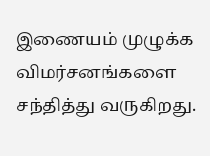இணையம் முழுக்க விமர்சனங்களை சந்தித்து வருகிறது.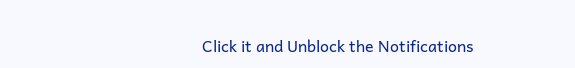Click it and Unblock the Notifications